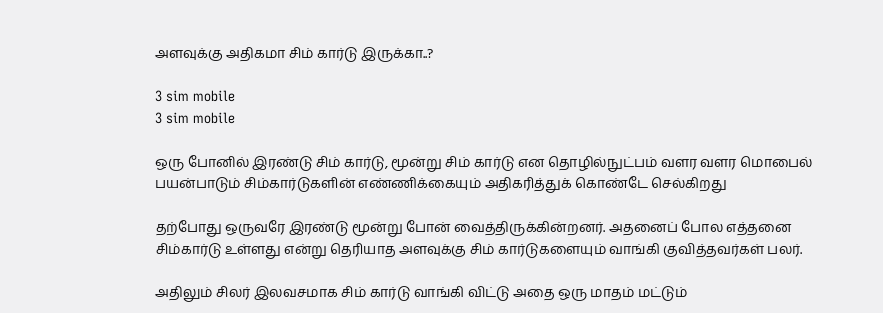அளவுக்கு அதிகமா சிம் கார்டு இருக்கா..?

3 sim mobile
3 sim mobile

ஒரு போனில் இரண்டு சிம் கார்டு, மூன்று சிம் கார்டு என தொழில்நுட்பம் வளர வளர மொபைல் பயன்பாடும் சிம்கார்டுகளின் எண்ணிக்கையும் அதிகரித்துக் கொண்டே செல்கிறது

தற்போது ஒருவரே இரண்டு மூன்று போன் வைத்திருக்கின்றனர். அதனைப் போல எத்தனை சிம்கார்டு உள்ளது என்று தெரியாத அளவுக்கு சிம் கார்டுகளையும் வாங்கி குவித்தவர்கள் பலர்.

அதிலும் சிலர் இலவசமாக சிம் கார்டு வாங்கி விட்டு அதை ஒரு மாதம் மட்டும்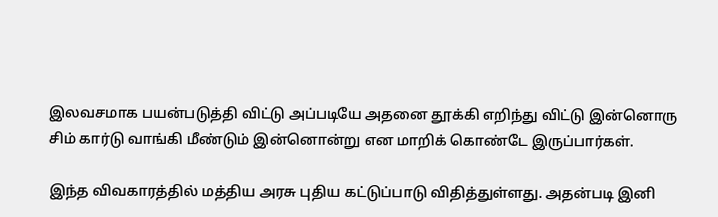இலவசமாக பயன்படுத்தி விட்டு அப்படியே அதனை தூக்கி எறிந்து விட்டு இன்னொரு சிம் கார்டு வாங்கி மீண்டும் இன்னொன்று என மாறிக் கொண்டே இருப்பார்கள்.

இந்த விவகாரத்தில் மத்திய அரசு புதிய கட்டுப்பாடு விதித்துள்ளது. அதன்படி இனி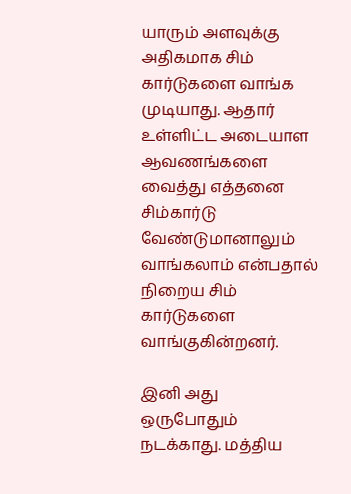யாரும் அளவுக்கு அதிகமாக சிம் கார்டுகளை வாங்க முடியாது. ஆதார் உள்ளிட்ட அடையாள ஆவணங்களை வைத்து எத்தனை சிம்கார்டு வேண்டுமானாலும் வாங்கலாம் என்பதால் நிறைய சிம் கார்டுகளை வாங்குகின்றனர்.

இனி அது ஒருபோதும் நடக்காது. மத்திய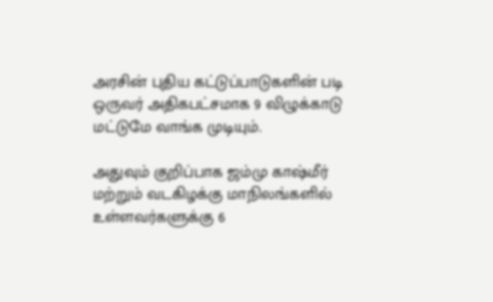அரசின் புதிய கட்டுப்பாடுகளின் படி ஒருவர் அதிகபட்சமாக 9 விழுக்காடு மட்டுமே வாங்க முடியும்.

அதுவும் குறிப்பாக ஜம்மு காஷ்மீர் மற்றும் வடகிழக்கு மாநிலங்களில் உள்ளவர்களுக்கு 6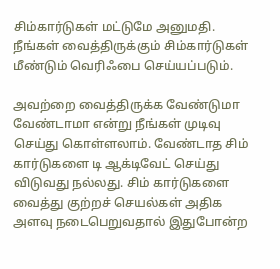சிம்கார்டுகள் மட்டுமே அனுமதி. நீங்கள் வைத்திருக்கும் சிம்கார்டுகள் மீண்டும் வெரிஃபை செய்யப்படும்.

அவற்றை வைத்திருக்க வேண்டுமா வேண்டாமா என்று நீங்கள் முடிவு செய்து கொள்ளலாம். வேண்டாத சிம் கார்டுகளை டி ஆக்டிவேட் செய்து விடுவது நல்லது. சிம் கார்டுகளை வைத்து குற்றச் செயல்கள் அதிக அளவு நடைபெறுவதால் இதுபோன்ற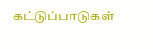கட்டுப்பாடுகள்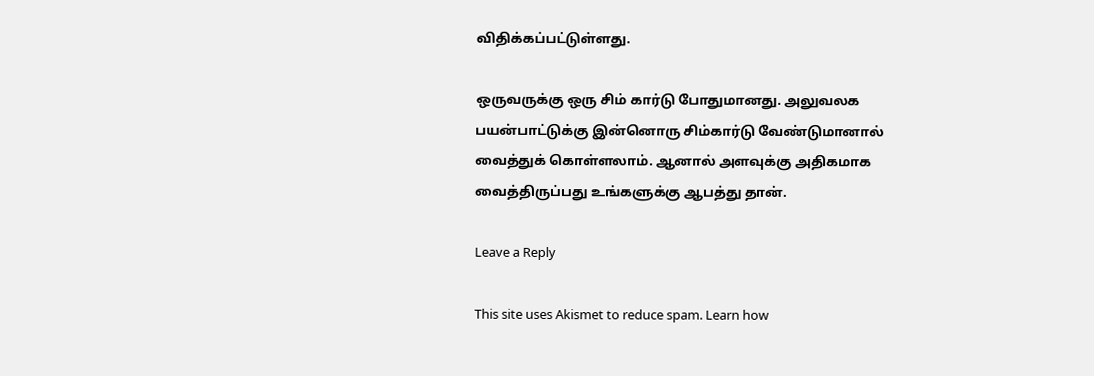விதிக்கப்பட்டுள்ளது.

ஒருவருக்கு ஒரு சிம் கார்டு போதுமானது. அலுவலக பயன்பாட்டுக்கு இன்னொரு சிம்கார்டு வேண்டுமானால் வைத்துக் கொள்ளலாம். ஆனால் அளவுக்கு அதிகமாக வைத்திருப்பது உங்களுக்கு ஆபத்து தான்.

Leave a Reply

This site uses Akismet to reduce spam. Learn how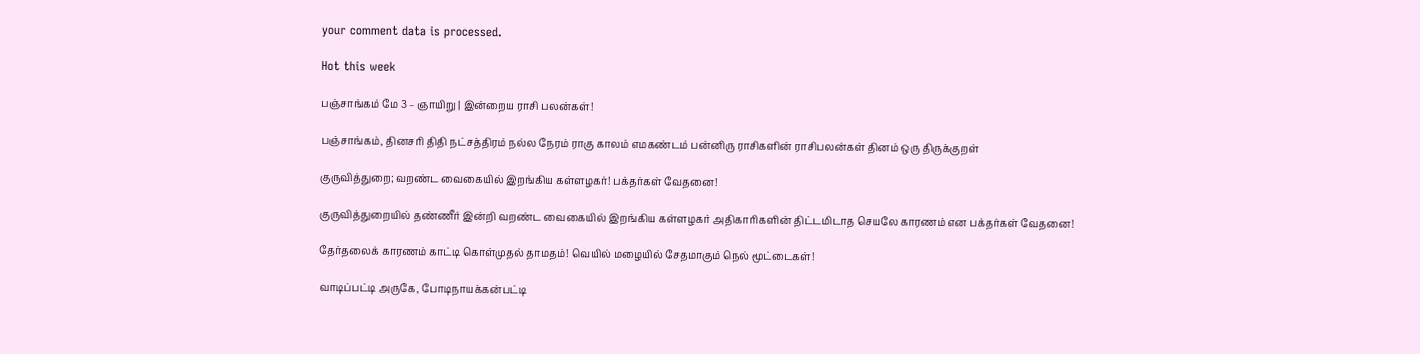your comment data is processed.

Hot this week

பஞ்சாங்கம் மே 3 – ஞாயிறு | இன்றைய ராசி பலன்கள்!

பஞ்சாங்கம், தினசரி திதி நட்சத்திரம் நல்ல நேரம் ராகு காலம் எமகண்டம் பன்னிரு ராசிகளின் ராசிபலன்கள் தினம் ஒரு திருக்குறள்

குருவித்துறை; வறண்ட வைகையில் இறங்கிய கள்ளழகர்! பக்தர்கள் வேதனை!

குருவித்துறையில் தண்ணீர் இன்றி வறண்ட வைகையில் இறங்கிய கள்ளழகர் அதிகாரிகளின் திட்டமிடாத செயலே காரணம் என பக்தர்கள் வேதனை!

தேர்தலைக் காரணம் காட்டி கொள்முதல் தாமதம்! வெயில் மழையில் சேதமாகும் நெல் மூட்டைகள்!

வாடிப்பட்டி அருகே, போடிநாயக்கன்பட்டி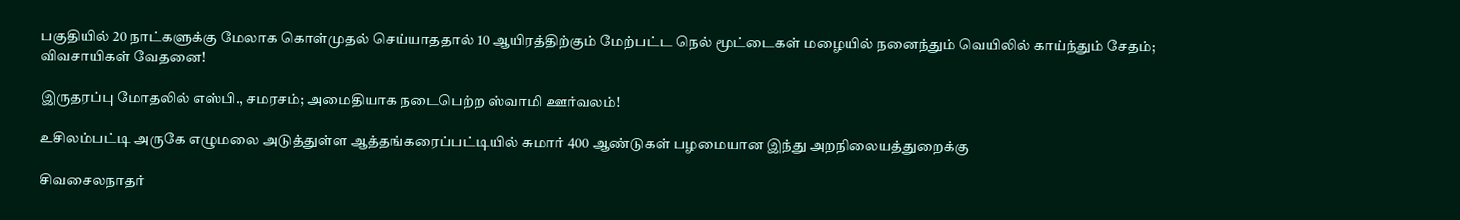பகுதியில் 20 நாட்களுக்கு மேலாக கொள்முதல் செய்யாததால் 10 ஆயிரத்திற்கும் மேற்பட்ட நெல் மூட்டைகள் மழையில் நனைந்தும் வெயிலில் காய்ந்தும் சேதம்; விவசாயிகள் வேதனை!

இருதரப்பு மோதலில் எஸ்பி., சமரசம்; அமைதியாக நடைபெற்ற ஸ்வாமி ஊர்வலம்!

உசிலம்பட்டி அருகே எழுமலை அடுத்துள்ள ஆத்தங்கரைப்பட்டியில் சுமார் 400 ஆண்டுகள் பழமையான இந்து அறநிலையத்துறைக்கு

சிவசைலநாதர்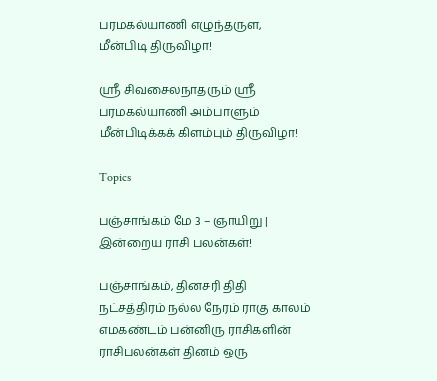பரமகல்யாணி எழுந்தருள, மீன்பிடி திருவிழா!

ஸ்ரீ சிவசைலநாதரும் ஸ்ரீ பரமகல்யாணி அம்பாளும் மீன்பிடிக்கக் கிளம்பும் திருவிழா!

Topics

பஞ்சாங்கம் மே 3 – ஞாயிறு | இன்றைய ராசி பலன்கள்!

பஞ்சாங்கம், தினசரி திதி நட்சத்திரம் நல்ல நேரம் ராகு காலம் எமகண்டம் பன்னிரு ராசிகளின் ராசிபலன்கள் தினம் ஒரு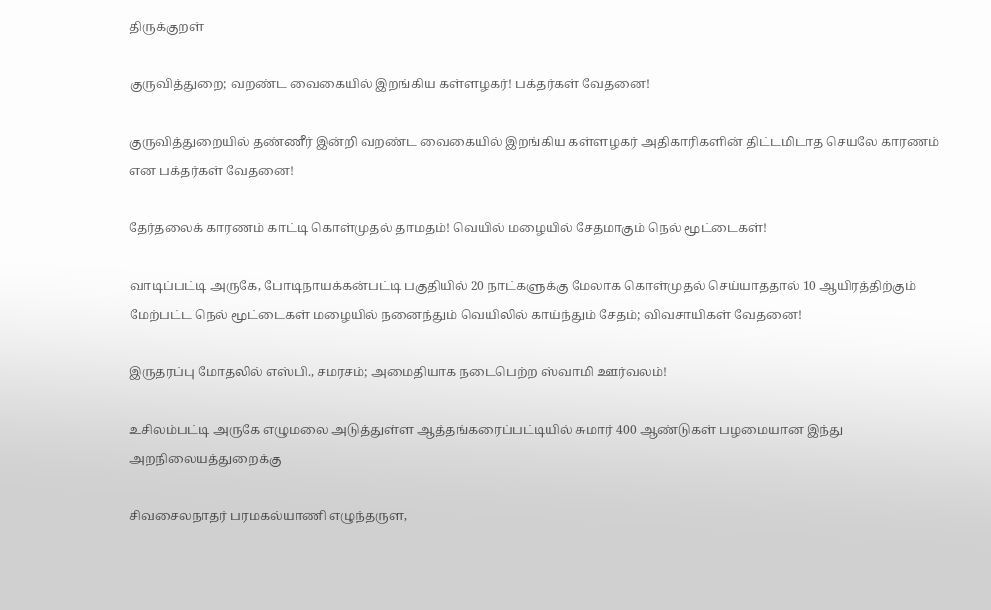திருக்குறள்

குருவித்துறை; வறண்ட வைகையில் இறங்கிய கள்ளழகர்! பக்தர்கள் வேதனை!

குருவித்துறையில் தண்ணீர் இன்றி வறண்ட வைகையில் இறங்கிய கள்ளழகர் அதிகாரிகளின் திட்டமிடாத செயலே காரணம் என பக்தர்கள் வேதனை!

தேர்தலைக் காரணம் காட்டி கொள்முதல் தாமதம்! வெயில் மழையில் சேதமாகும் நெல் மூட்டைகள்!

வாடிப்பட்டி அருகே, போடிநாயக்கன்பட்டி பகுதியில் 20 நாட்களுக்கு மேலாக கொள்முதல் செய்யாததால் 10 ஆயிரத்திற்கும் மேற்பட்ட நெல் மூட்டைகள் மழையில் நனைந்தும் வெயிலில் காய்ந்தும் சேதம்; விவசாயிகள் வேதனை!

இருதரப்பு மோதலில் எஸ்பி., சமரசம்; அமைதியாக நடைபெற்ற ஸ்வாமி ஊர்வலம்!

உசிலம்பட்டி அருகே எழுமலை அடுத்துள்ள ஆத்தங்கரைப்பட்டியில் சுமார் 400 ஆண்டுகள் பழமையான இந்து அறநிலையத்துறைக்கு

சிவசைலநாதர் பரமகல்யாணி எழுந்தருள,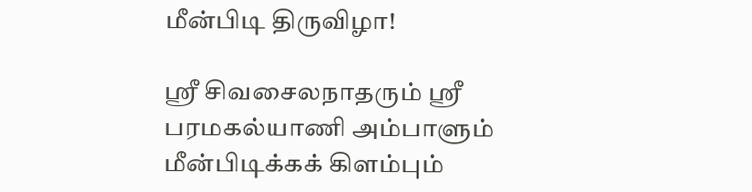மீன்பிடி திருவிழா!

ஸ்ரீ சிவசைலநாதரும் ஸ்ரீ பரமகல்யாணி அம்பாளும் மீன்பிடிக்கக் கிளம்பும்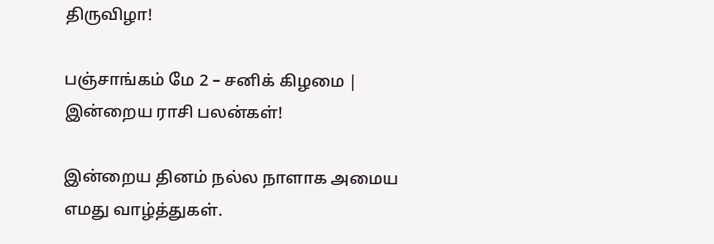திருவிழா!

பஞ்சாங்கம் மே 2 – சனிக் கிழமை | இன்றைய ராசி பலன்கள்!

இன்றைய தினம் நல்ல நாளாக அமைய எமது வாழ்த்துகள்.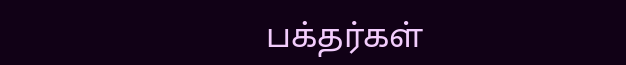பக்தர்கள்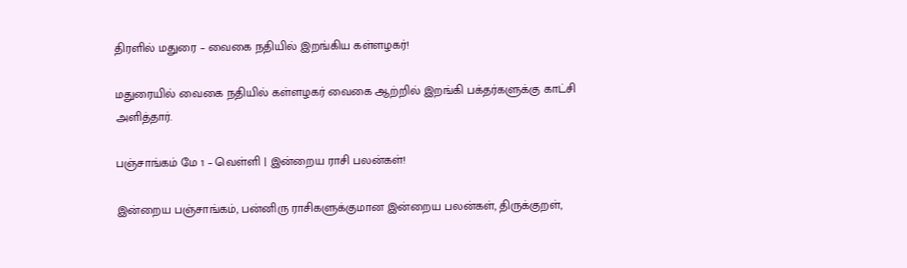திரளில் மதுரை – வைகை நதியில் இறங்கிய கள்ளழகர்!

மதுரையில் வைகை நதியில் கள்ளழகர் வைகை ஆற்றில் இறங்கி பக்தர்களுக்கு காட்சி அளித்தார்.

பஞ்சாங்கம் மே 1 – வெள்ளி | இன்றைய ராசி பலன்கள்!

இன்றைய பஞ்சாங்கம், பன்னிரு ராசிகளுக்குமான இன்றைய பலன்கள், திருக்குறள்,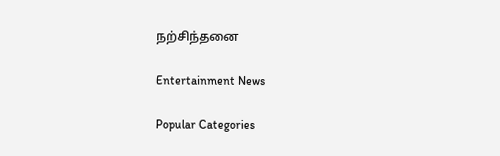நற்சிந்தனை

Entertainment News

Popular Categories